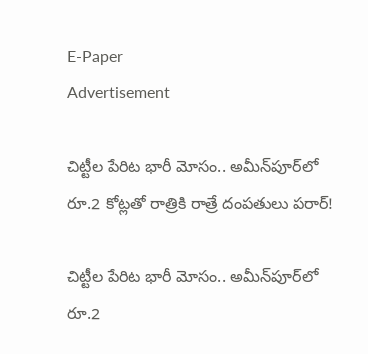E-Paper
Advertisement

చిట్టీల పేరిట భారీ మోసం.. అమీన్‌పూర్‌లో రూ.2 కోట్లతో రాత్రికి రాత్రే దంపతులు పరార్!

చిట్టీల పేరిట భారీ మోసం.. అమీన్‌పూర్‌లో రూ.2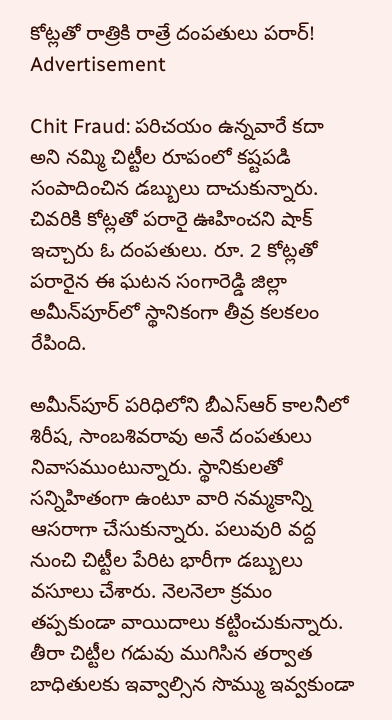కోట్లతో రాత్రికి రాత్రే దంపతులు పరార్!
Advertisement

Chit Fraud: పరిచయం ఉన్నవారే కదా అని నమ్మి చిట్టీల రూపంలో కష్టపడి సంపాదించిన డబ్బులు దాచుకున్నారు. చివరికి కోట్లతో పరారై ఊహించని షాక్ ఇచ్చారు ఓ దంపతులు. రూ. 2 కోట్లతో పరారైన ఈ ఘటన సంగారెడ్డి జిల్లా అమీన్‌పూర్‌లో స్థానికంగా తీవ్ర కలకలం రేపింది.

అమీన్‌పూర్ పరిధిలోని బీఎస్‌ఆర్ కాలనీలో శిరీష, సాంబశివరావు అనే దంపతులు నివాసముంటున్నారు. స్థానికులతో సన్నిహితంగా ఉంటూ వారి నమ్మకాన్ని ఆసరాగా చేసుకున్నారు. పలువురి వద్ద నుంచి చిట్టీల పేరిట భారీగా డబ్బులు వసూలు చేశారు. నెలనెలా క్రమం తప్పకుండా వాయిదాలు కట్టించుకున్నారు. తీరా చిట్టీల గడువు ముగిసిన తర్వాత బాధితులకు ఇవ్వాల్సిన సొమ్ము ఇవ్వకుండా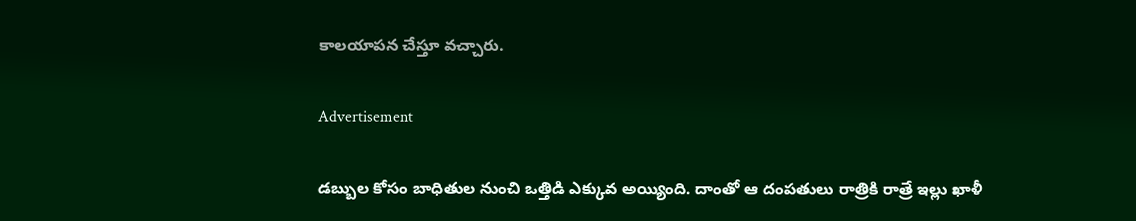కాలయాపన చేస్తూ వచ్చారు.

Advertisement

డబ్బుల కోసం బాధితుల నుంచి ఒత్తిడి ఎక్కువ అయ్యింది. దాంతో ఆ దంపతులు రాత్రికి రాత్రే ఇల్లు ఖాళీ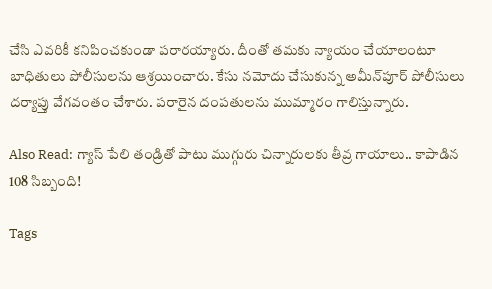చేసి ఎవరికీ కనిపించకుండా పరారయ్యారు. దీంతో తమకు న్యాయం చేయాలంటూ బాధితులు పోలీసులను ఆశ్రయించారు. కేసు నమోదు చేసుకున్న అమీన్‌పూర్ పోలీసులు దర్యాప్తు వేగవంతం చేశారు. పరారైన దంపతులను ముమ్మారం గాలిస్తున్నారు.

Also Read: గ్యాస్ పేలి తండ్రితో పాటు ముగ్గురు చిన్నారులకు తీవ్ర గాయాలు.. కాపాడిన 108 సిబ్బంది!

Tags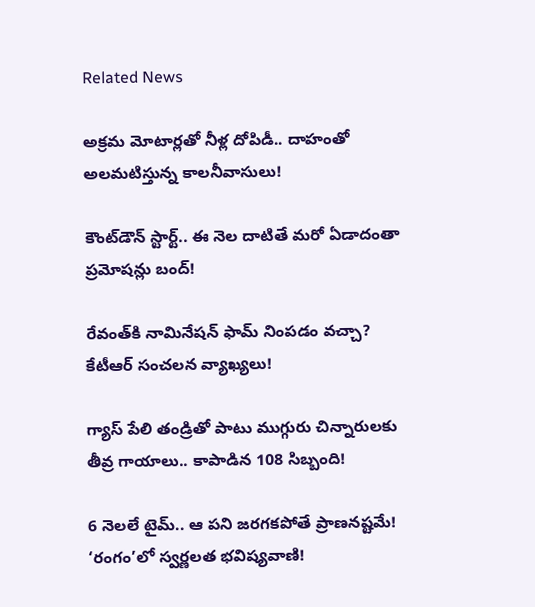Related News

అక్రమ మోటార్లతో నీళ్ల దోపిడీ.. దాహంతో అలమటిస్తున్న కాలనీవాసులు!

కౌంట్‌డౌన్ స్టార్ట్.. ఈ నెల దాటితే మరో ఏడాదంతా ప్రమోషన్లు బంద్!

రేవంత్‌కి నామినేషన్ ఫామ్ నింపడం వచ్చా? కేటీఆర్ సంచలన వ్యాఖ్యలు!

గ్యాస్ పేలి తండ్రితో పాటు ముగ్గురు చిన్నారులకు తీవ్ర గాయాలు.. కాపాడిన 108 సిబ్బంది!

6 నెలలే టైమ్.. ఆ పని జరగకపోతే ప్రాణనష్టమే! ‘రంగం’లో స్వర్ణలత భవిష్యవాణి!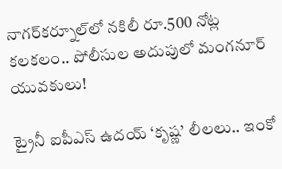నాగర్‌కర్నూల్‌లో నకిలీ రూ.500 నోట్ల కలకలం.. పోలీసుల అదుపులో మంగనూర్ యువకులు!

ట్రైనీ ఐపీఎస్ ఉదయ్ ‘కృష్ణ’ లీలలు.. ఇంకో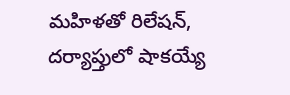మహిళతో రిలేషన్, దర్యాప్తులో షాకయ్యే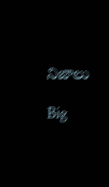నిజాలు

Big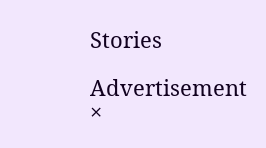Stories

Advertisement
×